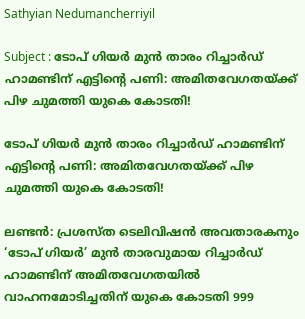Sathyian Nedumancherriyil

Subject : ടോപ് ഗിയർ മുൻ താരം റിച്ചാർഡ് ഹാമണ്ടിന് എട്ടിന്റെ പണി: അമിതവേഗതയ്ക്ക് പിഴ ചുമത്തി യുകെ കോടതി!

ടോപ് ഗിയർ മുൻ താരം റിച്ചാർഡ് ഹാമണ്ടിന് എട്ടിന്റെ പണി: അമിതവേഗതയ്ക്ക് പിഴ ചുമത്തി യുകെ കോടതി!

ലണ്ടൻ: പ്രശസ്ത ടെലിവിഷൻ അവതാരകനും ‘ടോപ് ഗിയർ’ മുൻ താരവുമായ റിച്ചാർഡ് ഹാമണ്ടിന് അമിതവേഗതയിൽ വാഹനമോടിച്ചതിന് യുകെ കോടതി 999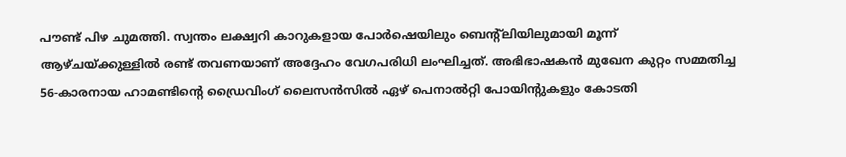പൗണ്ട് പിഴ ചുമത്തി. സ്വന്തം ലക്ഷ്വറി കാറുകളായ പോർഷെയിലും ബെന്റ്ലിയിലുമായി മൂന്ന് ആഴ്ചയ്ക്കുള്ളിൽ രണ്ട് തവണയാണ് അദ്ദേഹം വേഗപരിധി ലംഘിച്ചത്. അഭിഭാഷകൻ മുഖേന കുറ്റം സമ്മതിച്ച 56-കാരനായ ഹാമണ്ടിന്റെ ഡ്രൈവിംഗ് ലൈസൻസിൽ ഏഴ് പെനാൽറ്റി പോയിന്റുകളും കോടതി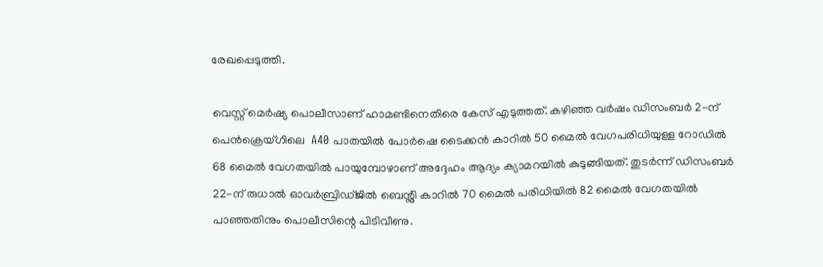രേഖപ്പെടുത്തി.

വെസ്റ്റ് മെർഷ്യ പൊലീസാണ് ഹാമണ്ടിനെതിരെ കേസ് എടുത്തത്. കഴിഞ്ഞ വർഷം ഡിസംബർ 2-ന് പെൻക്രെയ്ഗിലെ  A40 പാതയിൽ പോർഷെ ടൈക്കൻ കാറിൽ 50 മൈൽ വേഗപരിധിയുള്ള റോഡിൽ 68 മൈൽ വേഗതയിൽ പായുമ്പോഴാണ് അദ്ദേഹം ആദ്യം ക്യാമറയിൽ കുടുങ്ങിയത്. തുടർന്ന് ഡിസംബർ 22-ന് രുധാൽ ഓവർബ്രിഡ്ജിൽ ബെന്റ്ലി കാറിൽ 70 മൈൽ പരിധിയിൽ 82 മൈൽ വേഗതയിൽ പാഞ്ഞതിനും പൊലീസിന്റെ പിടിവീണു.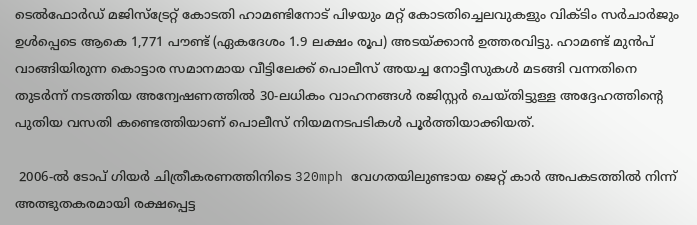ടെൽഫോർഡ് മജിസ്‌ട്രേറ്റ് കോടതി ഹാമണ്ടിനോട് പിഴയും മറ്റ് കോടതിച്ചെലവുകളും വിക്ടിം സർചാർജും ഉൾപ്പെടെ ആകെ 1,771 പൗണ്ട് (ഏകദേശം 1.9 ലക്ഷം രൂപ) അടയ്ക്കാൻ ഉത്തരവിട്ടു. ഹാമണ്ട് മുൻപ് വാങ്ങിയിരുന്ന കൊട്ടാര സമാനമായ വീട്ടിലേക്ക് പൊലീസ് അയച്ച നോട്ടീസുകൾ മടങ്ങി വന്നതിനെ തുടർന്ന് നടത്തിയ അന്വേഷണത്തിൽ 30-ലധികം വാഹനങ്ങൾ രജിസ്റ്റർ ചെയ്തിട്ടുള്ള അദ്ദേഹത്തിന്റെ പുതിയ വസതി കണ്ടെത്തിയാണ് പൊലീസ് നിയമനടപടികൾ പൂർത്തിയാക്കിയത്.

 2006-ൽ ടോപ് ഗിയർ ചിത്രീകരണത്തിനിടെ 320mph വേഗതയിലുണ്ടായ ജെറ്റ് കാർ അപകടത്തിൽ നിന്ന് അത്ഭുതകരമായി രക്ഷപ്പെട്ട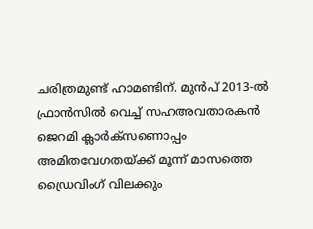ചരിത്രമുണ്ട് ഹാമണ്ടിന്. മുൻപ് 2013-ൽ ഫ്രാൻസിൽ വെച്ച് സഹഅവതാരകൻ ജെറമി ക്ലാർക്‌സണൊപ്പം അമിതവേഗതയ്ക്ക് മൂന്ന് മാസത്തെ ഡ്രൈവിംഗ് വിലക്കും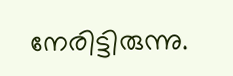നേരിട്ടിരുന്നു.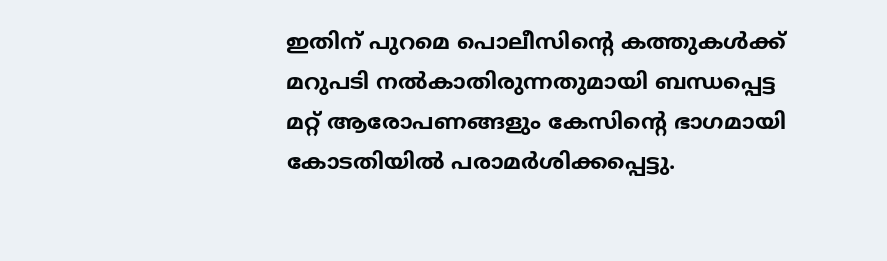ഇതിന് പുറമെ പൊലീസിന്റെ കത്തുകൾക്ക് മറുപടി നൽകാതിരുന്നതുമായി ബന്ധപ്പെട്ട മറ്റ് ആരോപണങ്ങളും കേസിന്റെ ഭാഗമായി കോടതിയിൽ പരാമർശിക്കപ്പെട്ടു.